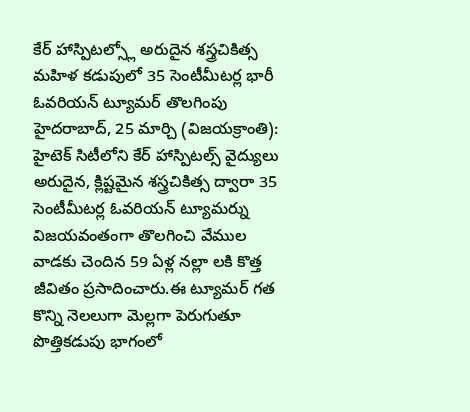కేర్ హాస్పిటల్స్లో అరుదైన శస్త్రచికిత్స
మహిళ కడుపులో 35 సెంటీమీటర్ల భారీ ఓవరియన్ ట్యూమర్ తొలగింపు
హైదరాబాద్, 25 మార్చి (విజయక్రాంతి): హైటెక్ సిటీలోని కేర్ హాస్పిటల్స్ వైద్యులు అరుదైన, క్లిష్టమైన శస్త్రచికిత్స ద్వారా 35 సెంటీమీటర్ల ఓవరియన్ ట్యూమర్ను విజయవంతంగా తొలగించి వేముల వాడకు చెందిన 59 ఏళ్ల నల్లా లకి కొత్త జీవితం ప్రసాదించారు.ఈ ట్యూమర్ గత కొన్ని నెలలుగా మెల్లగా పెరుగుతూ పొత్తికడుపు భాగంలో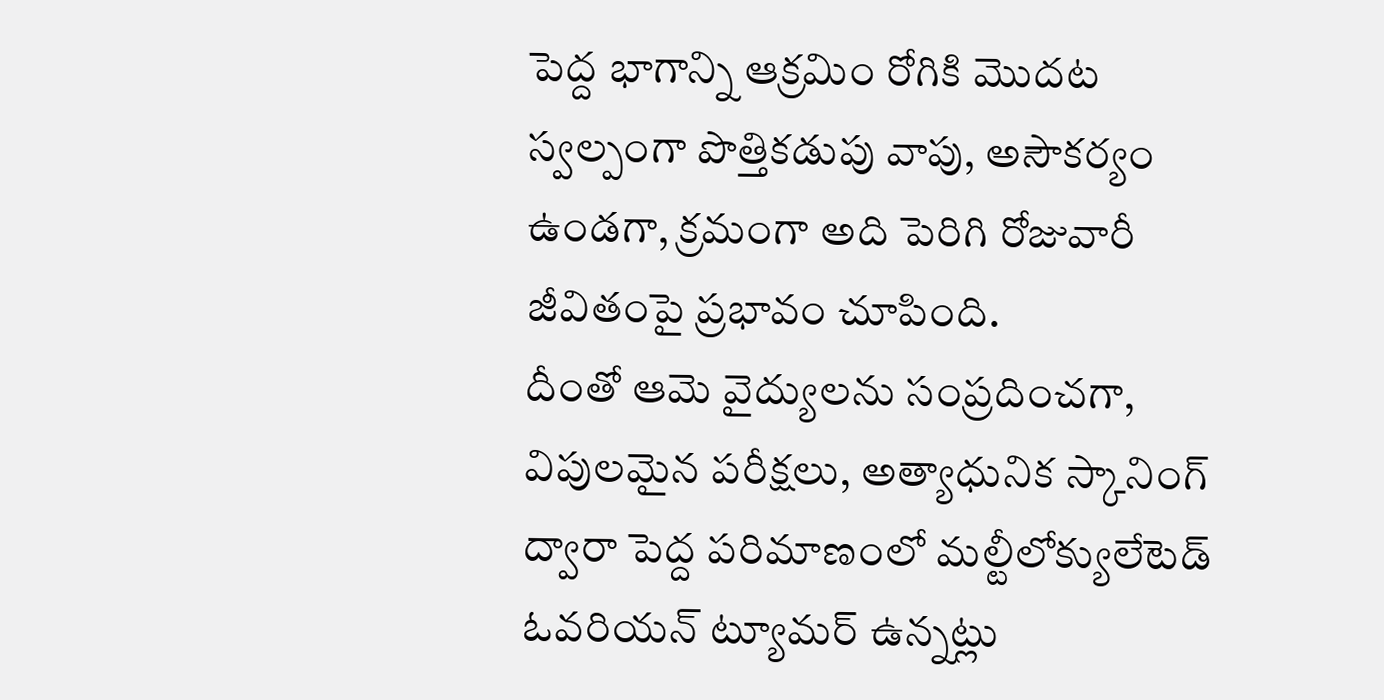పెద్ద భాగాన్ని ఆక్రమిం రోగికి మొదట స్వల్పంగా పొత్తికడుపు వాపు, అసౌకర్యం ఉండగా, క్రమంగా అది పెరిగి రోజువారీ జీవితంపై ప్రభావం చూపింది.
దీంతో ఆమె వైద్యులను సంప్రదించగా, విపులమైన పరీక్షలు, అత్యాధునిక స్కానింగ్ ద్వారా పెద్ద పరిమాణంలో మల్టీలోక్యులేటెడ్ ఓవరియన్ ట్యూమర్ ఉన్నట్లు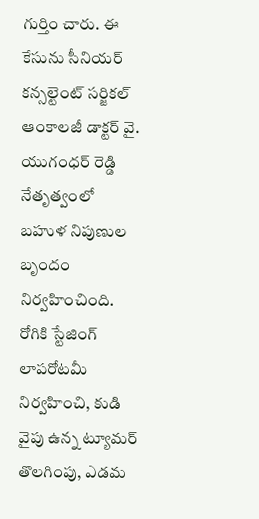గుర్తిం చారు. ఈ కేసును సీనియర్ కన్సల్టెంట్ సర్జికల్ ఆంకాలజీ డాక్టర్ వై. యుగంధర్ రెడ్డి నేతృత్వంలో బహుళ నిపుణుల బృందం నిర్వహించింది. రోగికి స్టేజింగ్ లాపరోటమీ నిర్వహించి, కుడి వైపు ఉన్న ట్యూమర్ తొలగింపు, ఎడమ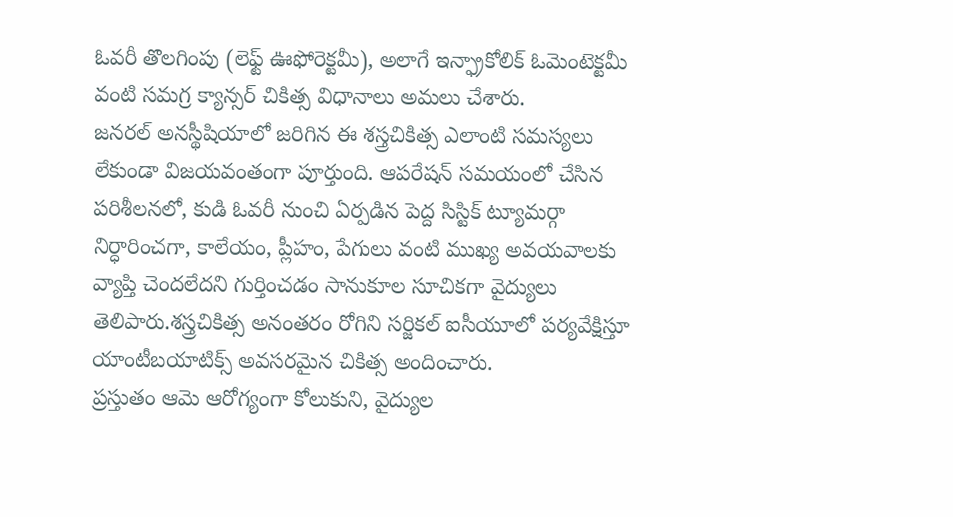ఓవరీ తొలగింపు (లెఫ్ట్ ఊఫోరెక్టమీ), అలాగే ఇన్ఫ్రాకోలిక్ ఓమెంటెక్టమీ వంటి సమగ్ర క్యాన్సర్ చికిత్స విధానాలు అమలు చేశారు.
జనరల్ అనస్థీషియాలో జరిగిన ఈ శస్త్రచికిత్స ఎలాంటి సమస్యలు లేకుండా విజయవంతంగా పూర్తుంది. ఆపరేషన్ సమయంలో చేసిన పరిశీలనలో, కుడి ఓవరీ నుంచి ఏర్పడిన పెద్ద సిస్టిక్ ట్యూమర్గా నిర్ధారించగా, కాలేయం, ప్లీహం, పేగులు వంటి ముఖ్య అవయవాలకు వ్యాప్తి చెందలేదని గుర్తించడం సానుకూల సూచికగా వైద్యులు తెలిపారు.శస్త్రచికిత్స అనంతరం రోగిని సర్జికల్ ఐసీయూలో పర్యవేక్షిస్తూ యాంటీబయాటిక్స్ అవసరమైన చికిత్స అందించారు.
ప్రస్తుతం ఆమె ఆరోగ్యంగా కోలుకుని, వైద్యుల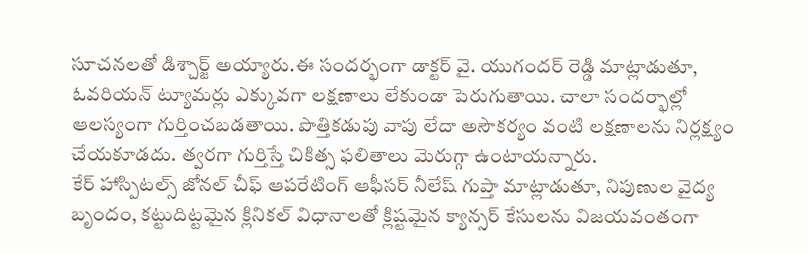సూచనలతో డిశ్చార్జ్ అయ్యారు.ఈ సందర్భంగా డాక్టర్ వై. యుగందర్ రెడ్డి మాట్లాడుతూ, ఓవరియన్ ట్యూమర్లు ఎక్కువగా లక్షణాలు లేకుండా పెరుగుతాయి. చాలా సందర్భాల్లో ఆలస్యంగా గుర్తించబడతాయి. పొత్తికడుపు వాపు లేదా అసౌకర్యం వంటి లక్షణాలను నిర్లక్ష్యం చేయకూడదు. త్వరగా గుర్తిస్తే చికిత్స ఫలితాలు మెరుగ్గా ఉంటాయన్నారు.
కేర్ హాస్పిటల్స్ జోనల్ చీఫ్ ఆపరేటింగ్ ఆఫీసర్ నీలేష్ గుప్తా మాట్లాడుతూ, నిపుణుల వైద్య బృందం, కట్టుదిట్టమైన క్లినికల్ విధానాలతో క్లిష్టమైన క్యాన్సర్ కేసులను విజయవంతంగా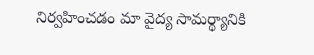నిర్వహించడం మా వైద్య సామర్థ్యానికి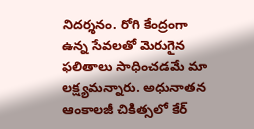నిదర్శనం. రోగి కేంద్రంగా ఉన్న సేవలతో మెరుగైన ఫలితాలు సాధించడమే మా లక్ష్యమన్నారు. అధునాతన ఆంకాలజీ చికిత్సలో కేర్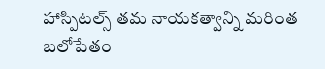హాస్పిటల్స్ తమ నాయకత్వాన్ని మరింత బలోపేతం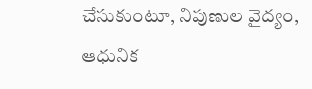చేసుకుంటూ, నిపుణుల వైద్యం, ఆధునిక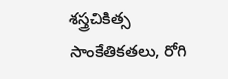శస్త్రచికిత్స సాంకేతికతలు, రోగి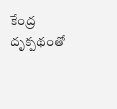కేంద్ర దృక్పథంతో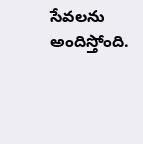సేవలను అందిస్తోంది.